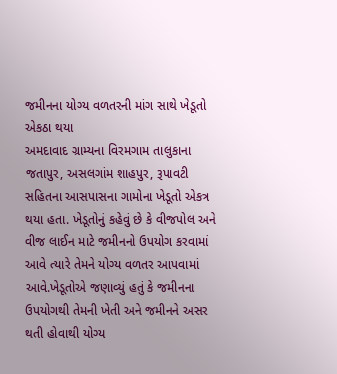જમીનના યોગ્ય વળતરની માંગ સાથે ખેડૂતો એકઠા થયા
અમદાવાદ ગ્રામ્યના વિરમગામ તાલુકાના જતાપુર, અસલગાંમ શાહપુર, રૂપાવટી સહિતના આસપાસના ગામોના ખેડૂતો એકત્ર થયા હતા. ખેડૂતોનું કહેવું છે કે વીજપોલ અને વીજ લાઈન માટે જમીનનો ઉપયોગ કરવામાં આવે ત્યારે તેમને યોગ્ય વળતર આપવામાં આવે.ખેડૂતોએ જણાવ્યું હતું કે જમીનના ઉપયોગથી તેમની ખેતી અને જમીનને અસર થતી હોવાથી યોગ્ય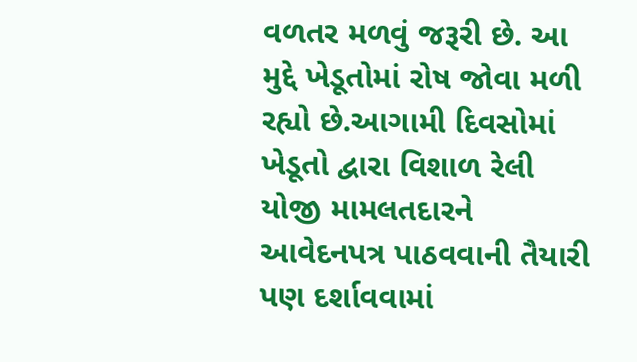વળતર મળવું જરૂરી છે. આ મુદ્દે ખેડૂતોમાં રોષ જોવા મળી રહ્યો છે.આગામી દિવસોમાં ખેડૂતો દ્વારા વિશાળ રેલી યોજી મામલતદારને આવેદનપત્ર પાઠવવાની તૈયારી પણ દર્શાવવામાં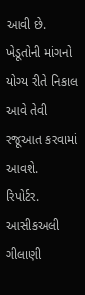આવી છે. ખેડૂતોની માંગનો યોગ્ય રીતે નિકાલ આવે તેવી રજૂઆત કરવામાં આવશે.
રિપોર્ટર.
આસીકઅલી ગીલાણી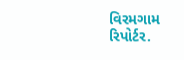વિરમગામ
રિપોર્ટર.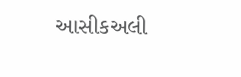આસીકઅલી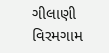ગીલાણી
વિરમગામ